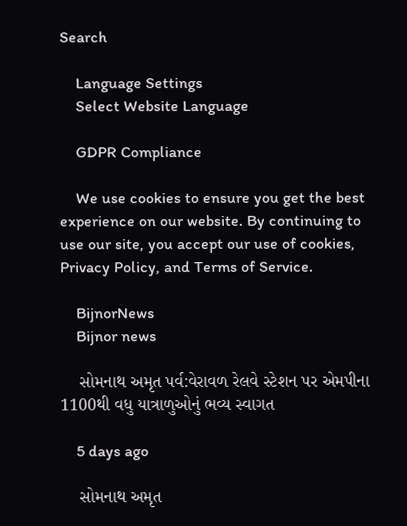Search

    Language Settings
    Select Website Language

    GDPR Compliance

    We use cookies to ensure you get the best experience on our website. By continuing to use our site, you accept our use of cookies, Privacy Policy, and Terms of Service.

    BijnorNews
    Bijnor news

    સોમનાથ અમૃત પર્વ:વેરાવળ રેલવે સ્ટેશન પર એમપીના 1100થી વધુ યાત્રાળુઓનું ભવ્ય સ્વાગત

    5 days ago

    સોમનાથ અમૃત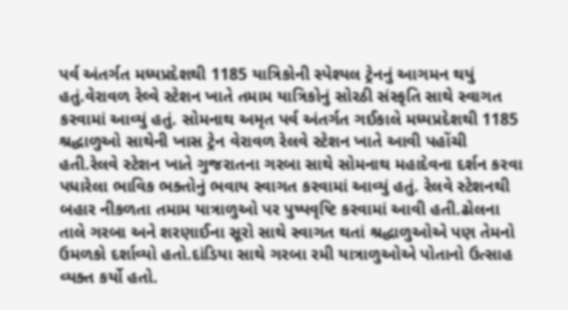પર્વ અંતર્ગત મધ્યપ્રદેશથી 1185 યાત્રિકોની સ્પેશ્યલ ટ્રેનનું આગમન થયું હતું.વેરાવળ રેલ્વે સ્ટેશન ખાતે તમામ યાત્રિકોનું સોરઠી સંસ્કૃતિ સાથે સ્વાગત કરવામાં આવ્યું હતું. સોમનાથ અમૃત પર્વ અંતર્ગત ગઈકાલે મધ્યપ્રદેશથી 1185 શ્રદ્ધાળુઓ સાથેની ખાસ ટ્રેન વેરાવળ રેલવે સ્ટેશન ખાતે આવી પહોંચી હતી.રેલવે સ્ટેશન ખાતે ગુજરાતના ગરબા સાથે સોમનાથ મહાદેવના દર્શન કરવા પધારેલા ભાવિક ભક્તોનું ભવાય સ્વાગત કરવામાં આવ્યું હતું. રેલવે સ્ટેશનથી બહાર નીકળતા તમામ યાત્રાળુઓ પર પુષ્પવૃષ્ટિ કરવામાં આવી હતી.ઢોલના તાલે ગરબા અને શરણાઈના સૂરો સાથે સ્વાગત થતાં શ્રદ્ધાળુઓએ પણ તેમનો ઉમળકો દર્શાવ્યો હતો.દાંડિયા સાથે ગરબા રમી યાત્રાળુઓએ પોતાનો ઉત્સાહ વ્યક્ત કર્યો હતો.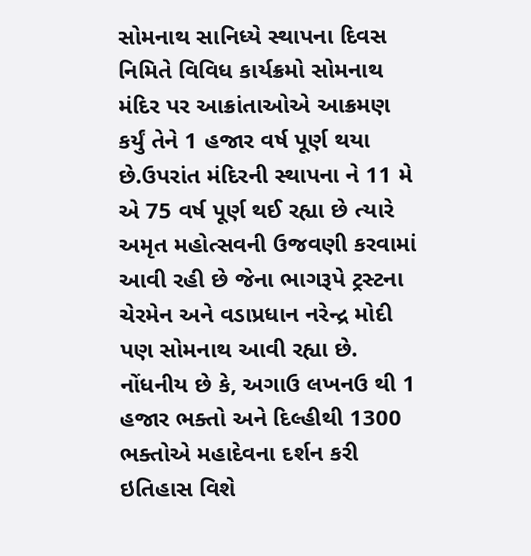સોમનાથ સાનિધ્યે સ્થાપના દિવસ નિમિતે વિવિધ કાર્યક્રમો સોમનાથ મંદિર પર આક્રાંતાઓએ આક્રમણ કર્યું તેને 1 હજાર વર્ષ પૂર્ણ થયા છે.ઉપરાંત મંદિરની સ્થાપના ને 11 મે એ 75 વર્ષ પૂર્ણ થઈ રહ્યા છે ત્યારે અમૃત મહોત્સવની ઉજવણી કરવામાં આવી રહી છે જેના ભાગરૂપે ટ્રસ્ટના ચેરમેન અને વડાપ્રધાન નરેન્દ્ર મોદી પણ સોમનાથ આવી રહ્યા છે. નોંધનીય છે કે, અગાઉ લખનઉ થી 1 હજાર ભક્તો અને દિલ્હીથી 1300 ભક્તોએ મહાદેવના દર્શન કરી ઇતિહાસ વિશે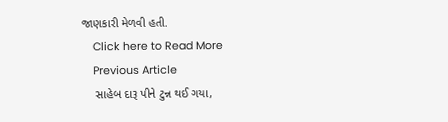જાણકારી મેળવી હતી.
    Click here to Read More
    Previous Article
    સાહેબ દારૂ પીને ટુન્ન થઈ ગયા,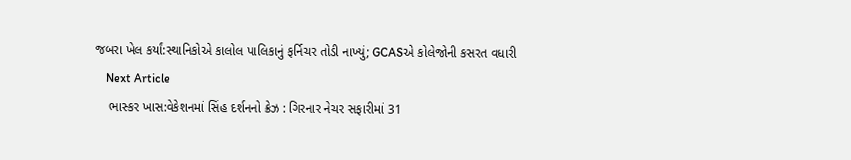જબરા ખેલ કર્યાં:સ્થાનિકોએ કાલોલ પાલિકાનું ફર્નિચર તોડી નાખ્યું; GCASએ કોલેજોની કસરત વધારી
    Next Article
    ભાસ્કર ખાસ:વેકેશનમાં સિંહ દર્શનનો ક્રેઝ : ગિરનાર નેચર સફારીમાં 31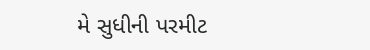મે સુધીની પરમીટ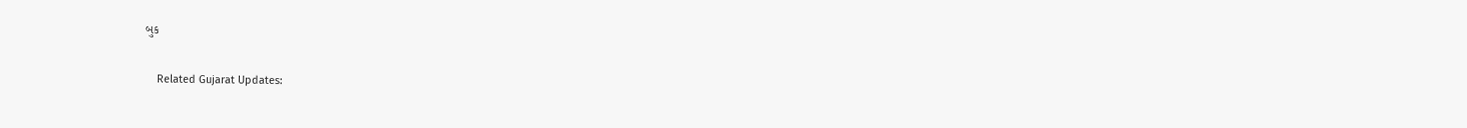બુક

    Related Gujarat Updates: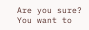Are you sure? You want to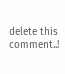delete this comment..!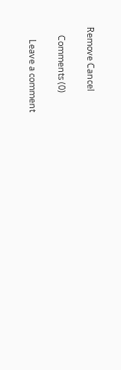Remove Cancel

    Comments (0)

      Leave a comment